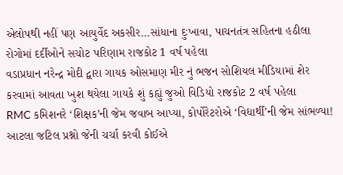એલોપથી નહીં પણ આયુર્વેદ અકસીર…સાંધાના દુઃખાવા, પાચનતંત્ર સહિતના હઠીલા રોગોમાં દર્દીઓને સચોટ પરિણામ રાજકોટ 1 વર્ષ પહેલા
વડાપ્રધાન નરેન્દ્ર મોદી દ્વારા ગાયક ઓસમાણ મીર નું ભજન સોશિયલ મીડિયામાં શેર કરવામાં આવતા ખુશ થયેલા ગાયકે શું કહ્યું જુઓ વિડિયો રાજકોટ 2 વર્ષ પહેલા
RMC કમિશનરે ‘શિક્ષક’ની જેમ જવાબ આપ્યા, કોર્પોરેટરોએ ‘વિદ્યાર્થી’ની જેમ સાંભળ્યા! આટલા જટિલ પ્રશ્નો જેની ચર્ચા કરવી કોઈએ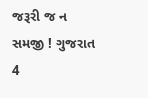જરૂરી જ ન સમજી ! ગુજરાત 4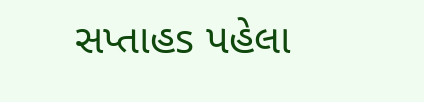સપ્તાહs પહેલા